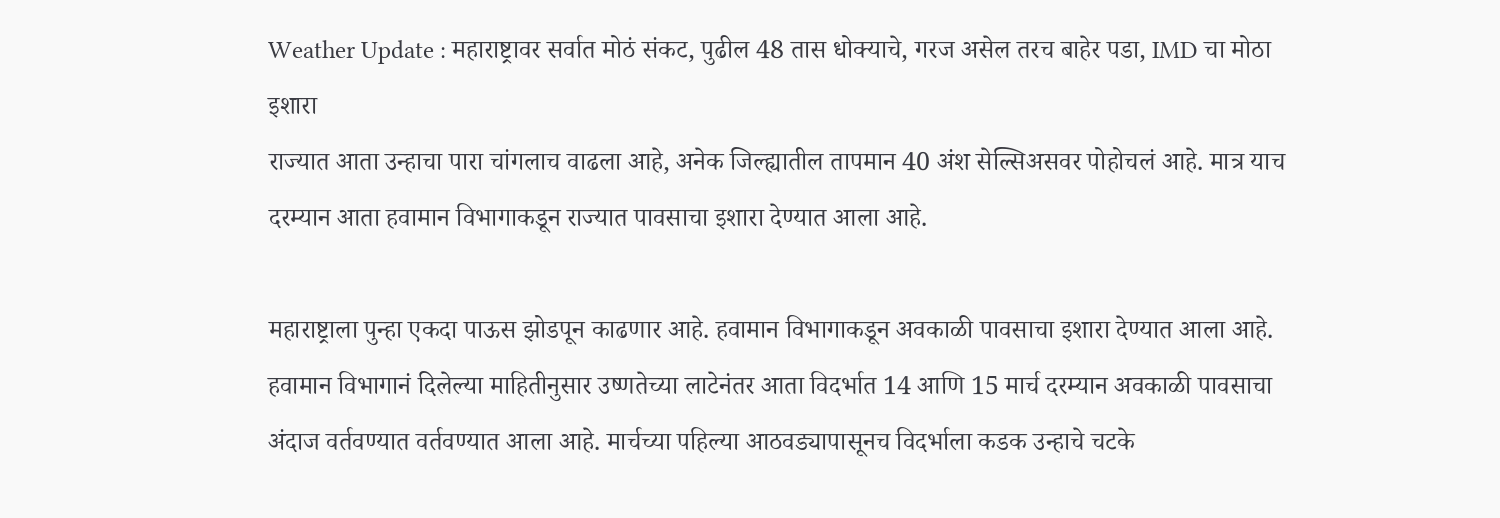Weather Update : महाराष्ट्रावर सर्वात मोठं संकट, पुढील 48 तास धोक्याचे, गरज असेल तरच बाहेर पडा, IMD चा मोठा इशारा
राज्यात आता उन्हाचा पारा चांगलाच वाढला आहे, अनेक जिल्ह्यातील तापमान 40 अंश सेल्सिअसवर पोहोचलं आहे. मात्र याच दरम्यान आता हवामान विभागाकडून राज्यात पावसाचा इशारा देण्यात आला आहे.

महाराष्ट्राला पुन्हा एकदा पाऊस झोडपून काढणार आहे. हवामान विभागाकडून अवकाळी पावसाचा इशारा देण्यात आला आहे. हवामान विभागानं दिलेल्या माहितीनुसार उष्णतेच्या लाटेनंतर आता विदर्भात 14 आणि 15 मार्च दरम्यान अवकाळी पावसाचा अंदाज वर्तवण्यात वर्तवण्यात आला आहे. मार्चच्या पहिल्या आठवड्यापासूनच विदर्भाला कडक उन्हाचे चटके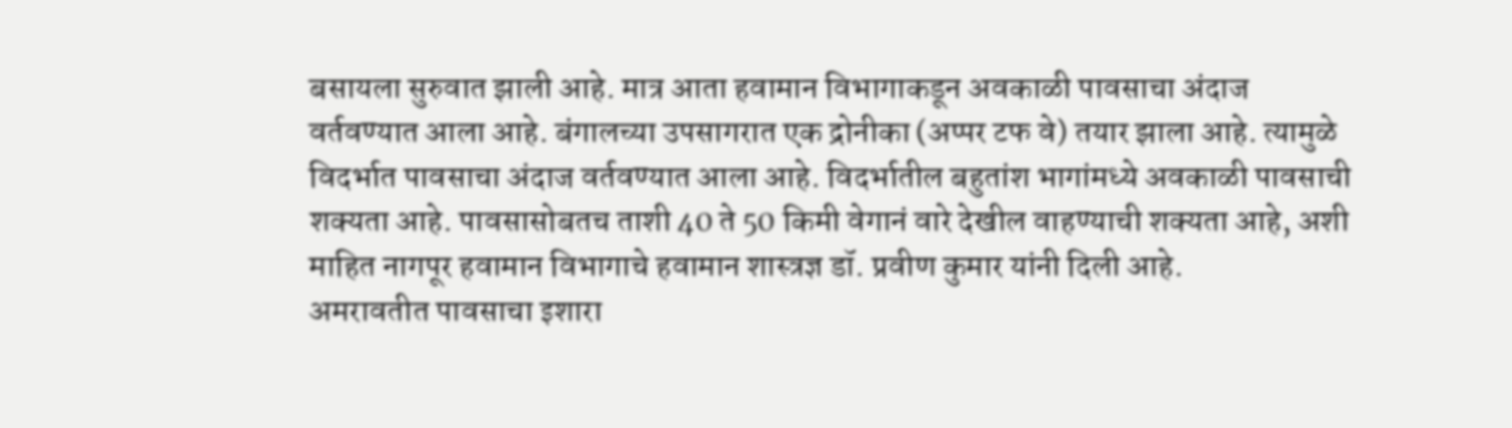बसायला सुरुवात झाली आहे. मात्र आता हवामान विभागाकडून अवकाळी पावसाचा अंदाज वर्तवण्यात आला आहे. बंगालच्या उपसागरात एक द्रोनीका (अप्पर टफ वे) तयार झाला आहे. त्यामुळे विदर्भात पावसाचा अंदाज वर्तवण्यात आला आहे. विदर्भातील बहुतांश भागांमध्ये अवकाळी पावसाची शक्यता आहे. पावसासोबतच ताशी 40 ते 50 किमी वेगानं वारे देखील वाहण्याची शक्यता आहे, अशी माहित नागपूर हवामान विभागाचे हवामान शास्त्रज्ञ डॉ. प्रवीण कुमार यांनी दिली आहे.
अमरावतीत पावसाचा इशारा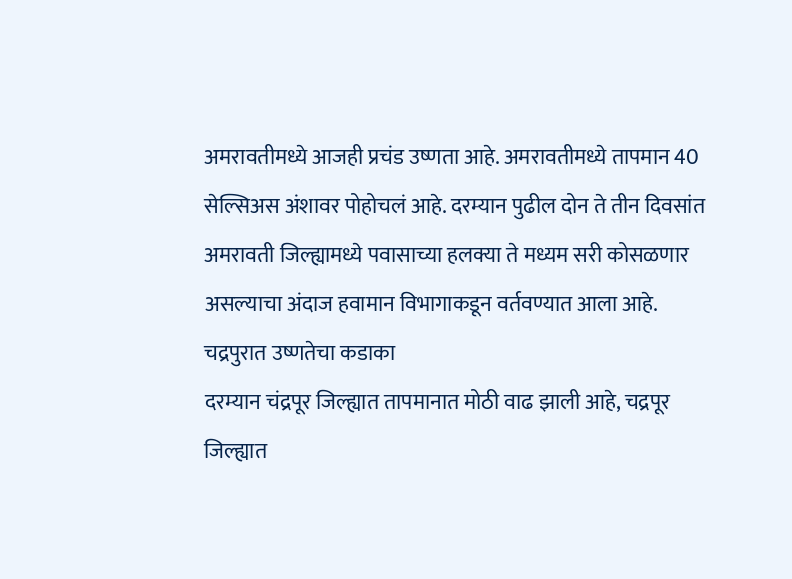अमरावतीमध्ये आजही प्रचंड उष्णता आहे. अमरावतीमध्ये तापमान 40 सेल्सिअस अंशावर पोहोचलं आहे. दरम्यान पुढील दोन ते तीन दिवसांत अमरावती जिल्ह्यामध्ये पवासाच्या हलक्या ते मध्यम सरी कोसळणार असल्याचा अंदाज हवामान विभागाकडून वर्तवण्यात आला आहे.
चद्रपुरात उष्णतेचा कडाका
दरम्यान चंद्रपूर जिल्ह्यात तापमानात मोठी वाढ झाली आहे, चद्रपूर जिल्ह्यात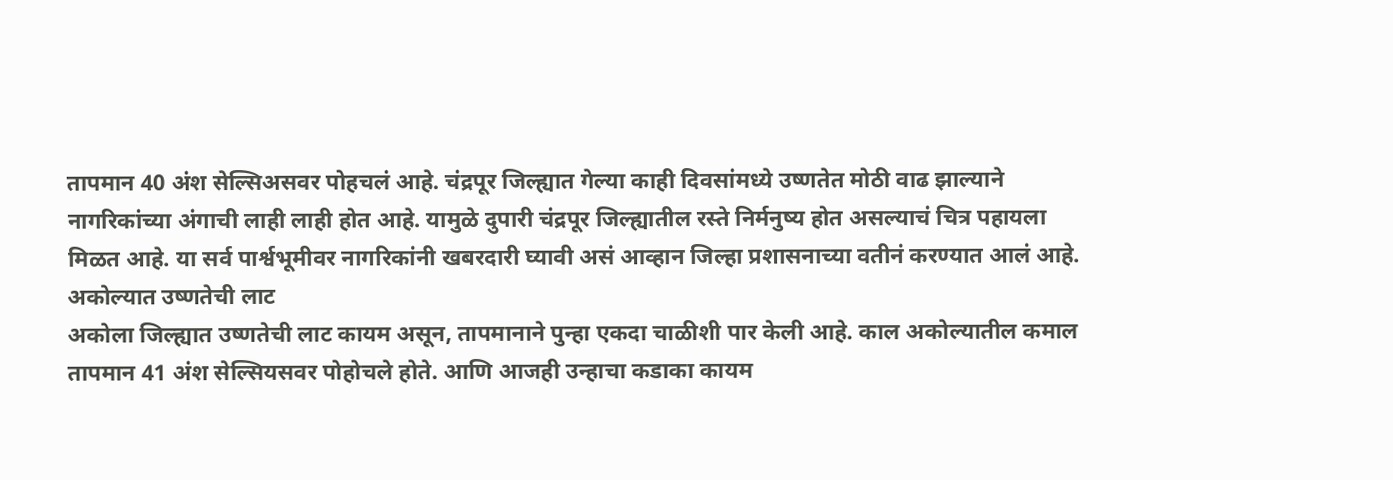तापमान 40 अंश सेल्सिअसवर पोहचलं आहे. चंद्रपूर जिल्ह्यात गेल्या काही दिवसांमध्ये उष्णतेत मोठी वाढ झाल्याने नागरिकांच्या अंगाची लाही लाही होत आहे. यामुळे दुपारी चंद्रपूर जिल्ह्यातील रस्ते निर्मनुष्य होत असल्याचं चित्र पहायला मिळत आहे. या सर्व पार्श्वभूमीवर नागरिकांनी खबरदारी घ्यावी असं आव्हान जिल्हा प्रशासनाच्या वतीनं करण्यात आलं आहे.
अकोल्यात उष्णतेची लाट
अकोला जिल्ह्यात उष्णतेची लाट कायम असून, तापमानाने पुन्हा एकदा चाळीशी पार केली आहे. काल अकोल्यातील कमाल तापमान 41 अंश सेल्सियसवर पोहोचले होते. आणि आजही उन्हाचा कडाका कायम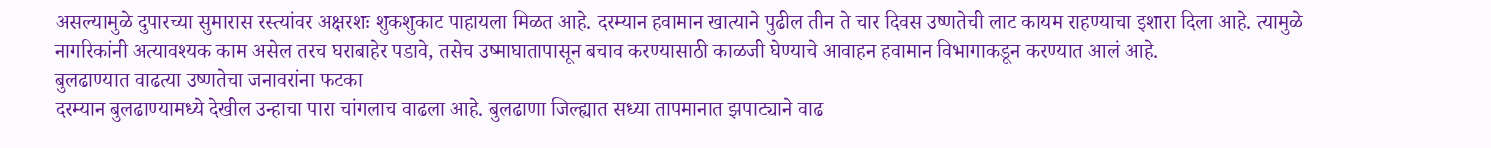असल्यामुळे दुपारच्या सुमारास रस्त्यांवर अक्षरशः शुकशुकाट पाहायला मिळत आहे. दरम्यान हवामान खात्याने पुढील तीन ते चार दिवस उष्णतेची लाट कायम राहण्याचा इशारा दिला आहे. त्यामुळे नागरिकांनी अत्यावश्यक काम असेल तरच घराबाहेर पडावे, तसेच उष्माघातापासून बचाव करण्यासाठी काळजी घेण्याचे आवाहन हवामान विभागाकडून करण्यात आलं आहे.
बुलढाण्यात वाढत्या उष्णतेचा जनावरांना फटका
दरम्यान बुलढाण्यामध्ये देखील उन्हाचा पारा चांगलाच वाढला आहे. बुलढाणा जिल्ह्यात सध्या तापमानात झपाट्याने वाढ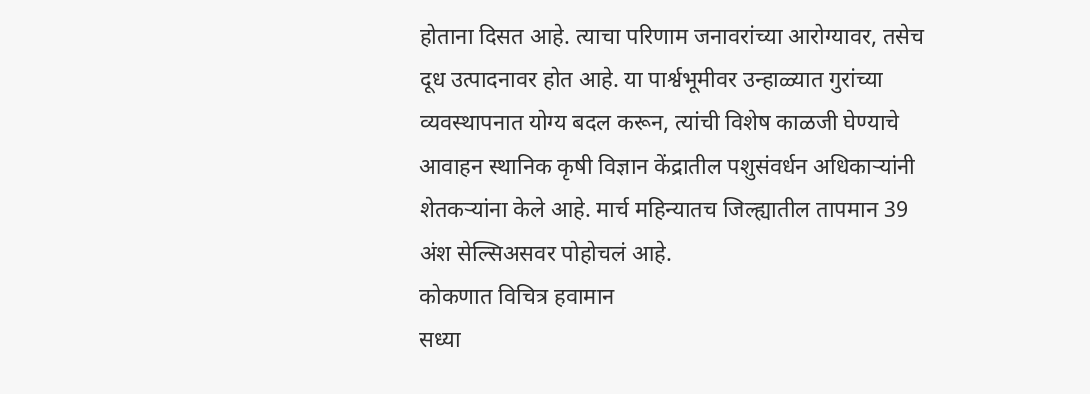होताना दिसत आहे. त्याचा परिणाम जनावरांच्या आरोग्यावर, तसेच दूध उत्पादनावर होत आहे. या पार्श्वभूमीवर उन्हाळ्यात गुरांच्या व्यवस्थापनात योग्य बदल करून, त्यांची विशेष काळजी घेण्याचे आवाहन स्थानिक कृषी विज्ञान केंद्रातील पशुसंवर्धन अधिकाऱ्यांनी शेतकऱ्यांना केले आहे. मार्च महिन्यातच जिल्ह्यातील तापमान 39 अंश सेल्सिअसवर पोहोचलं आहे.
कोकणात विचित्र हवामान
सध्या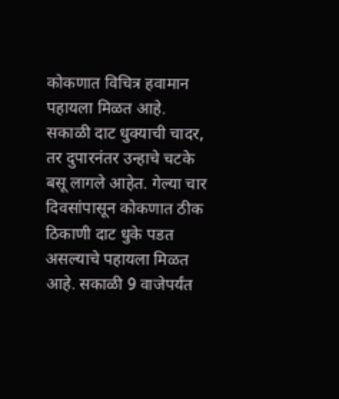कोकणात विचित्र हवामान पहायला मिळत आहे. सकाळी दाट धुक्याची चादर, तर दुपारनंतर उन्हाचे चटके बसू लागले आहेत. गेल्या चार दिवसांपासून कोकणात ठीक ठिकाणी दाट धुके पडत असल्याचे पहायला मिळत आहे. सकाळी 9 वाजेपर्यंत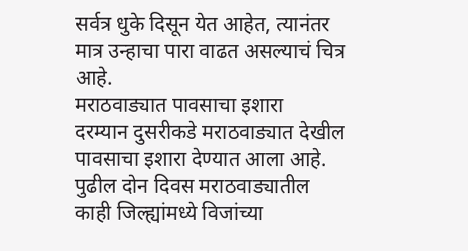सर्वत्र धुके दिसून येत आहेत, त्यानंतर मात्र उन्हाचा पारा वाढत असल्याचं चित्र आहे.
मराठवाड्यात पावसाचा इशारा
दरम्यान दुसरीकडे मराठवाड्यात देखील पावसाचा इशारा देण्यात आला आहे. पुढील दोन दिवस मराठवाड्यातील काही जिल्ह्यांमध्ये विजांच्या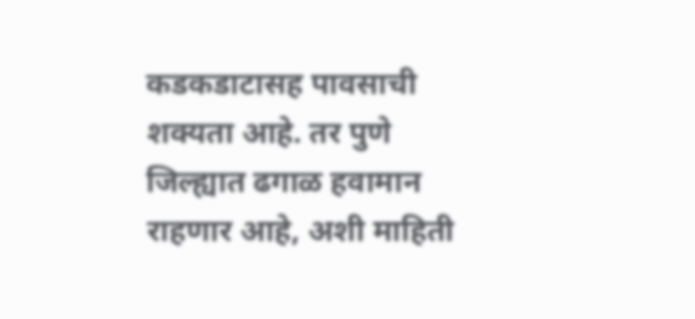कडकडाटासह पावसाची शक्यता आहे. तर पुणे जिल्ह्यात ढगाळ हवामान राहणार आहे, अशी माहिती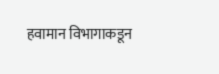हवामान विभागाकडून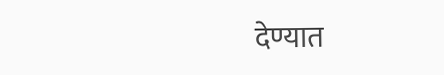देण्यात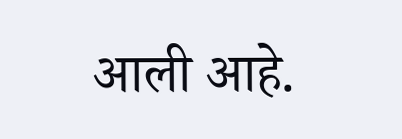आली आहे.